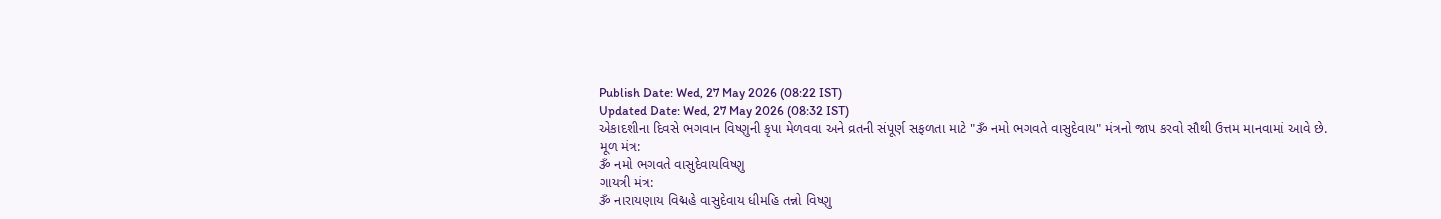Publish Date: Wed, 27 May 2026 (08:22 IST)
Updated Date: Wed, 27 May 2026 (08:32 IST)
એકાદશીના દિવસે ભગવાન વિષ્ણુની કૃપા મેળવવા અને વ્રતની સંપૂર્ણ સફળતા માટે "ૐ નમો ભગવતે વાસુદેવાય" મંત્રનો જાપ કરવો સૌથી ઉત્તમ માનવામાં આવે છે.
મૂળ મંત્ર:
ૐ નમો ભગવતે વાસુદેવાયવિષ્ણુ
ગાયત્રી મંત્ર:
ૐ નારાયણાય વિદ્મહે વાસુદેવાય ધીમહિ તન્નો વિષ્ણુ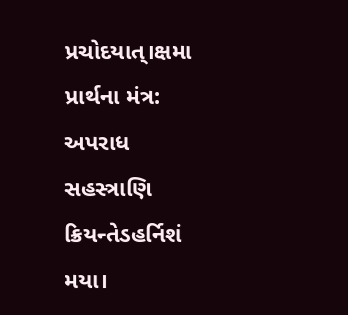પ્રચોદયાત્।ક્ષમા
પ્રાર્થના મંત્ર:
અપરાધ સહસ્ત્રાણિ ક્રિયન્તેડહર્નિશં મયા।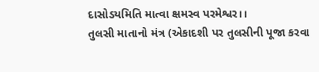દાસોડયમિતિ માત્વા ક્ષમસ્વ પરમેશ્વર।।
તુલસી માતાનો મંત્ર (એકાદશી પર તુલસીની પૂજા કરવા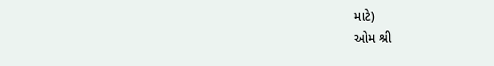માટે)
ઓમ શ્રી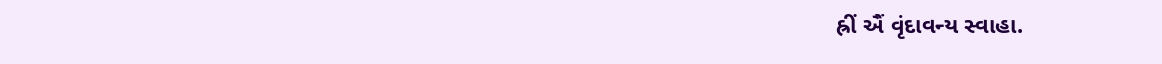હ્રીં ઐં વૃંદાવન્ય સ્વાહા.